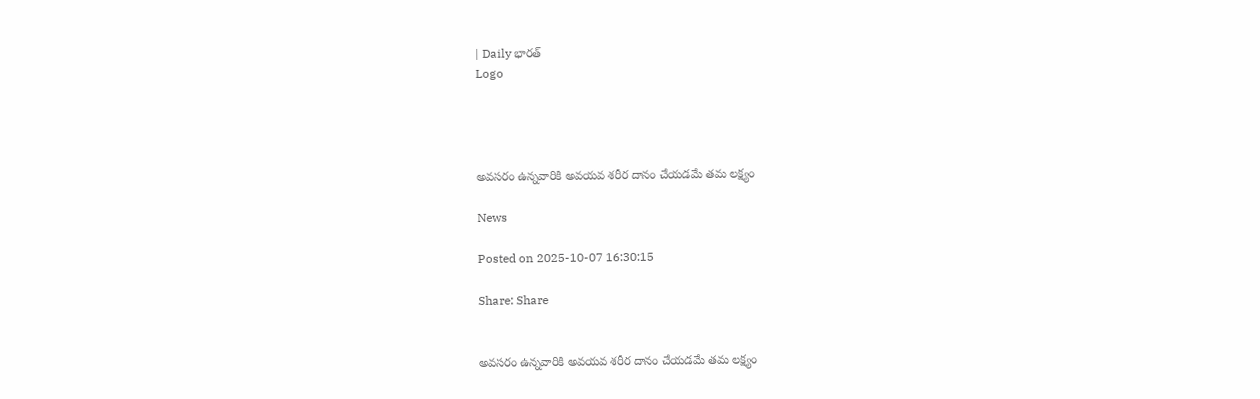| Daily భారత్
Logo




అవసరం ఉన్నవారికి అవయవ శరీర దానం చేయడమే తమ లక్ష్యం

News

Posted on 2025-10-07 16:30:15

Share: Share


అవసరం ఉన్నవారికి అవయవ శరీర దానం చేయడమే తమ లక్ష్యం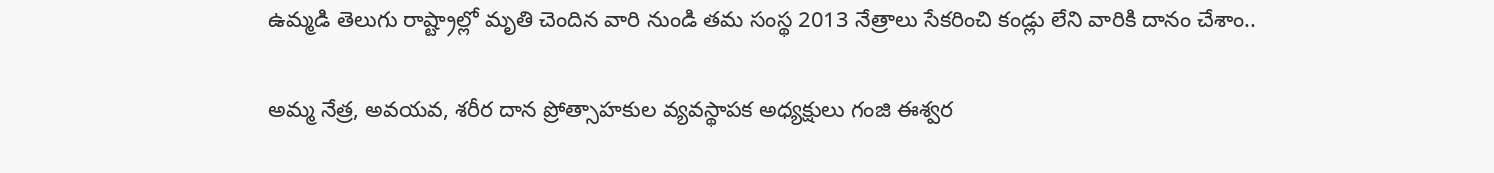ఉమ్మడి తెలుగు రాష్ట్రాల్లో మృతి చెందిన వారి నుండి తమ సంస్థ 2013 నేత్రాలు సేకరించి కండ్లు లేని వారికి దానం చేశాం..

అమ్మ నేత్ర, అవయవ, శరీర దాన ప్రోత్సాహకుల వ్యవస్థాపక అధ్యక్షులు గంజి ఈశ్వర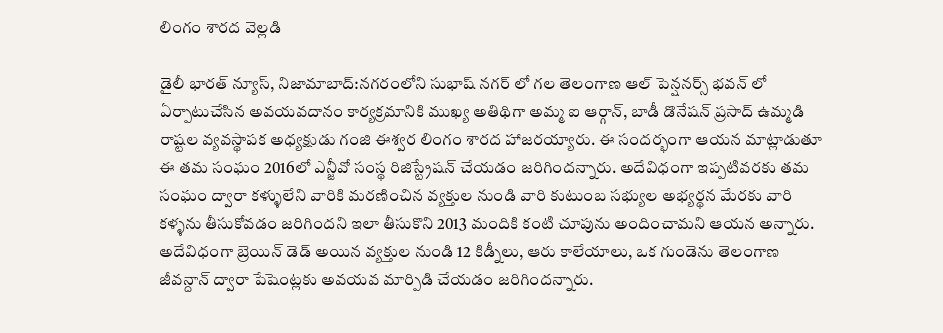లింగం శారద వెల్లడి

డైలీ భారత్ న్యూస్, నిజామాబాద్:నగరంలోని సుభాష్ నగర్ లో గల తెలంగాణ ఆల్ పెన్షనర్స్ భవన్ లో ఏర్పాటుచేసిన అవయవదానం కార్యక్రమానికి ముఖ్య అతిథిగా అమ్మ ఐ ఆర్గాన్, బాడీ డొనేషన్ ప్రసాద్ ఉమ్మడి రాష్టల వ్యవస్థాపక అధ్యక్షుడు గంజి ఈశ్వర లింగం శారద హాజరయ్యారు. ఈ సందర్భంగా ఆయన మాట్లాడుతూ ఈ తమ సంఘం 2016లో ఎన్జీవో సంస్థ రిజిస్ట్రేషన్ చేయడం జరిగిందన్నారు. అదేవిధంగా ఇప్పటివరకు తమ సంఘం ద్వారా కళ్ళులేని వారికి మరణించిన వ్యక్తుల నుండి వారి కుటుంబ సభ్యుల అభ్యర్థన మేరకు వారి కళ్ళను తీసుకోవడం జరిగిందని ఇలా తీసుకొని 2013 మందికి కంటి చూపును అందించామని ఆయన అన్నారు. అదేవిధంగా బ్రెయిన్ డెడ్ అయిన వ్యక్తుల నుండి 12 కిడ్నీలు, ఆరు కాలేయాలు, ఒక గుండెను తెలంగాణ జీవన్దాన్ ద్వారా పేషెంట్లకు అవయవ మార్పిడి చేయడం జరిగిందన్నారు.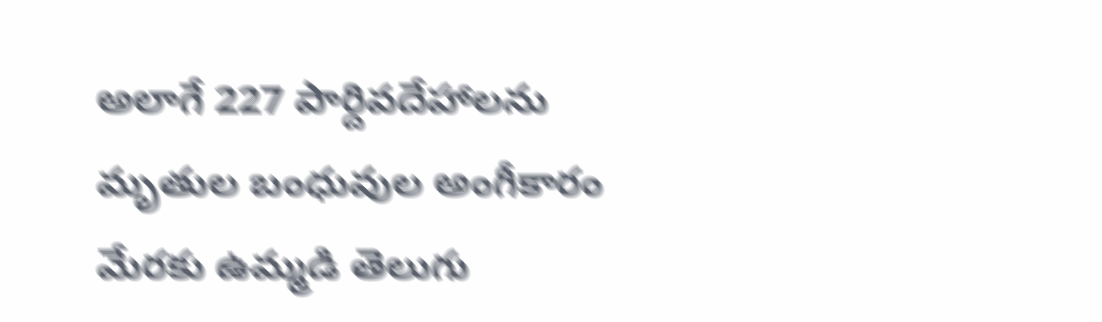అలాగే 227 పార్దివదేహాలను మృతుల బంధువుల అంగీకారం మేరకు ఉమ్మడి తెలుగు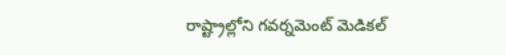రాష్ట్రాల్లోని గవర్నమెంట్ మెడికల్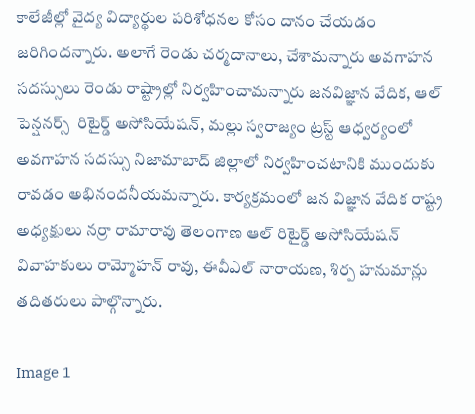కాలేజీల్లో వైద్య విద్యార్థుల పరిశోధనల కోసం దానం చేయడం జరిగిందన్నారు. అలాగే రెండు చర్మదానాలు, చేశామన్నారు అవగాహన సదస్సులు రెండు రాష్ట్రాల్లో నిర్వహించామన్నారు జనవిజ్ఞాన వేదిక, ఆల్ పెన్షనర్స్  రిటైర్డ్ అసోసియేషన్, మల్లు స్వరాజ్యం ట్రస్ట్ ఆధ్వర్యంలో అవగాహన సదస్సు నిజామాబాద్ జిల్లాలో నిర్వహించటానికి ముందుకు రావడం అభినందనీయమన్నారు. కార్యక్రమంలో జన విజ్ఞాన వేదిక రాష్ట్ర అధ్యక్షులు నర్రా రామారావు తెలంగాణ ఆల్ రిటైర్డ్ అసోసియేషన్ వివాహకులు రామ్మోహన్ రావు, ఈవీఎల్ నారాయణ, శిర్ప హనుమాన్లు తదితరులు పాల్గొన్నారు.

Image 1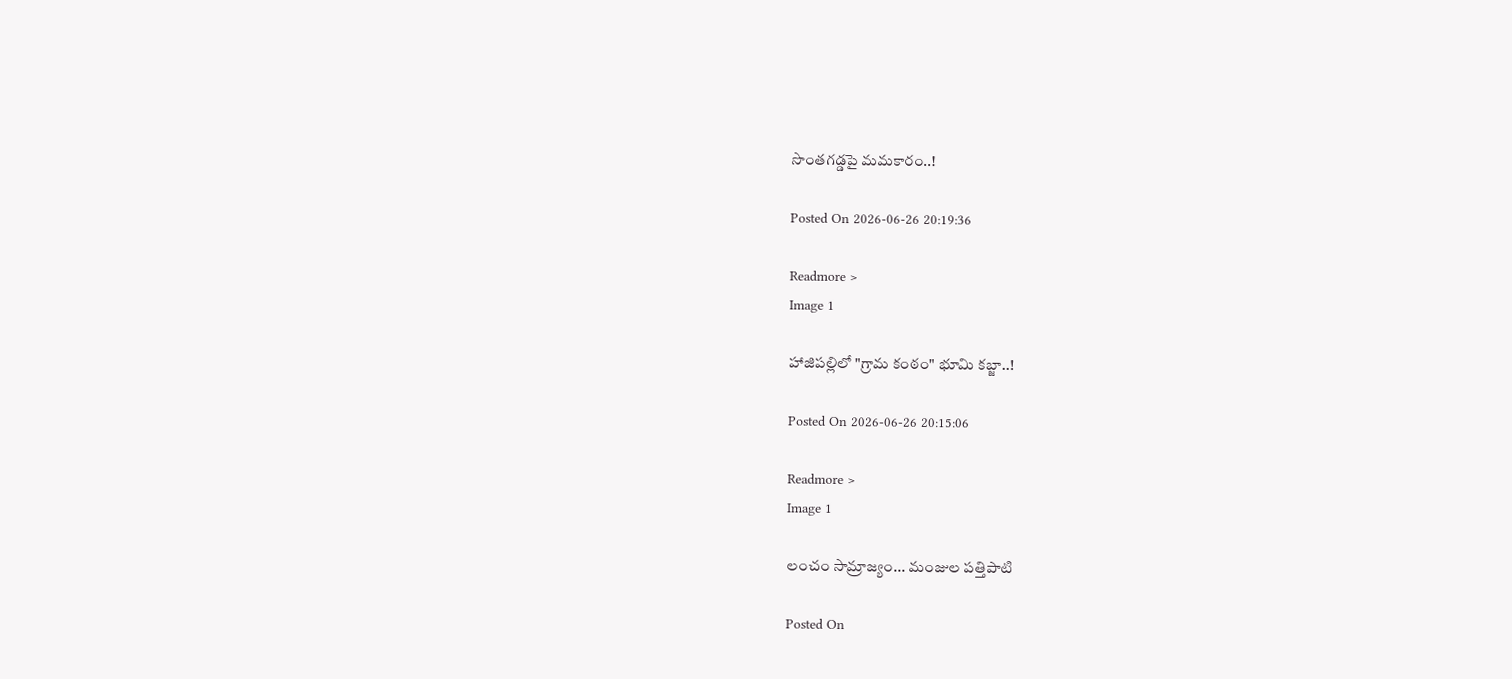సొంతగడ్డపై మమకారం..!

Posted On 2026-06-26 20:19:36

Readmore >
Image 1

హాజిపల్లిలో "గ్రామ కంఠం" భూమి కబ్జా..!

Posted On 2026-06-26 20:15:06

Readmore >
Image 1

లంచం సామ్రాజ్యం... మంజుల పత్తిపాటి

Posted On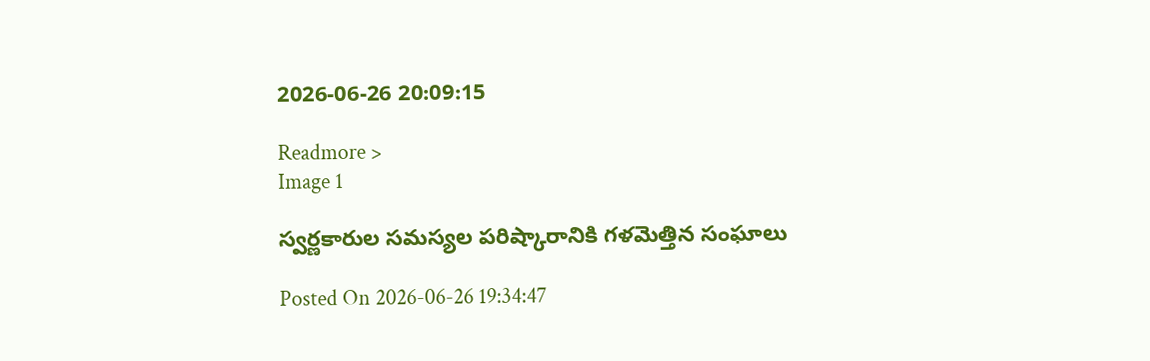2026-06-26 20:09:15

Readmore >
Image 1

స్వర్ణకారుల సమస్యల పరిష్కారానికి గళమెత్తిన సంఘాలు

Posted On 2026-06-26 19:34:47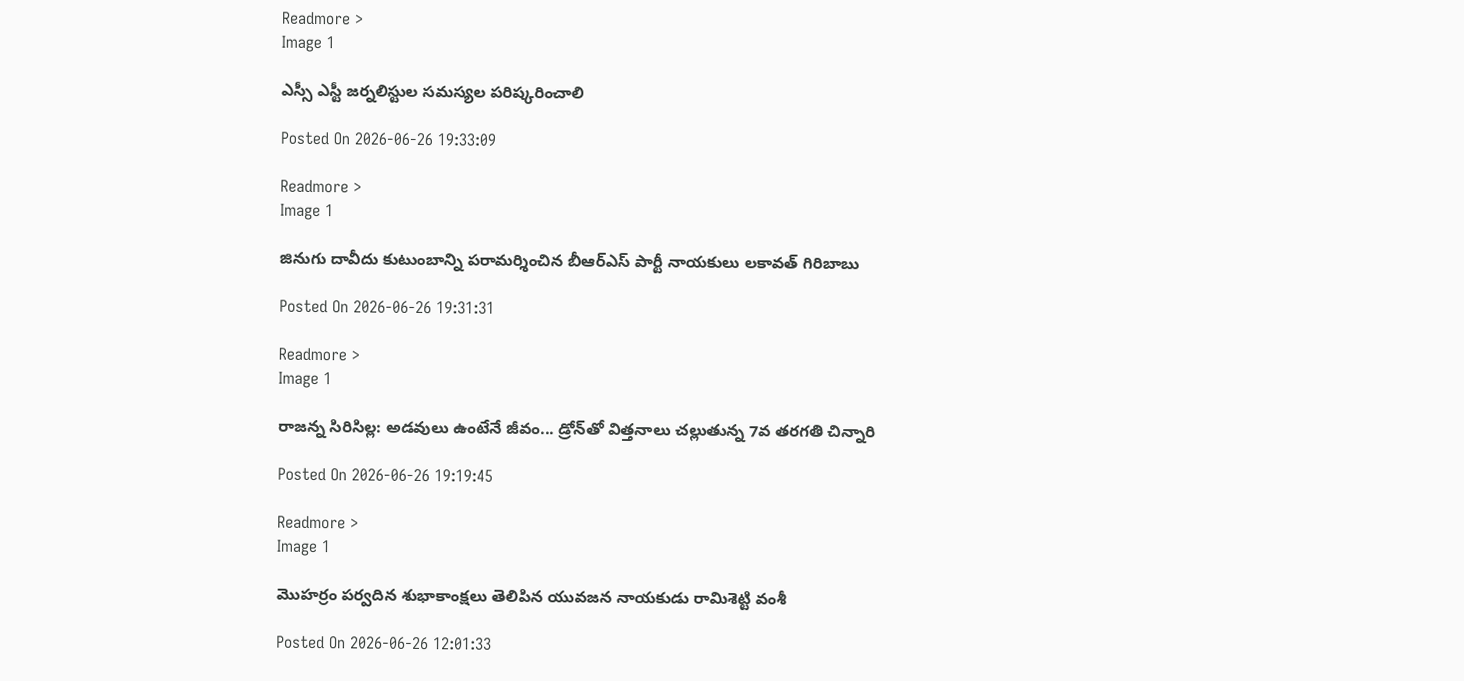Readmore >
Image 1

ఎస్సీ ఎస్టీ జర్నలిస్టుల సమస్యల పరిష్కరించాలి

Posted On 2026-06-26 19:33:09

Readmore >
Image 1

జినుగు దావీదు కుటుంబాన్ని పరామర్శించిన బీఆర్ఎస్ పార్టీ నాయకులు లకావత్ గిరిబాబు

Posted On 2026-06-26 19:31:31

Readmore >
Image 1

రాజన్న సిరిసిల్ల: అడవులు ఉంటేనే జీవం... డ్రోన్‌తో విత్తనాలు చల్లుతున్న 7వ తరగతి చిన్నారి

Posted On 2026-06-26 19:19:45

Readmore >
Image 1

మొహర్రం పర్వదిన శుభాకాంక్షలు తెలిపిన యువజన నాయకుడు రామిశెట్టి వంశీ

Posted On 2026-06-26 12:01:33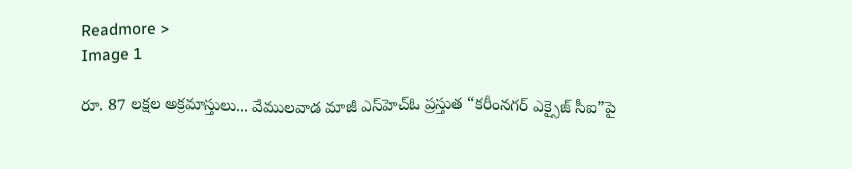Readmore >
Image 1

రూ. 87 లక్షల అక్రమాస్తులు... వేములవాడ మాజీ ఎస్‌హెచ్‌ఓ ప్రస్తుత “కరీంనగర్ ఎక్సైజ్ సీఐ”పై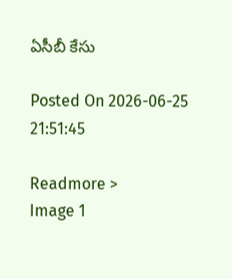ఏసీబీ కేసు

Posted On 2026-06-25 21:51:45

Readmore >
Image 1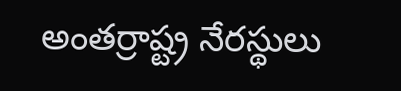అంతర్రాష్ట్ర నేరస్థులు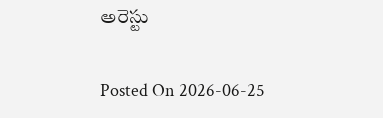అరెస్టు

Posted On 2026-06-25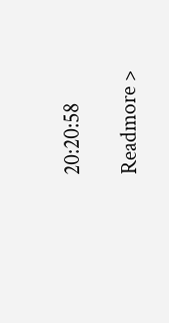20:20:58

Readmore >